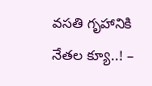వసతి గృహానికి నేతల క్యూ..! –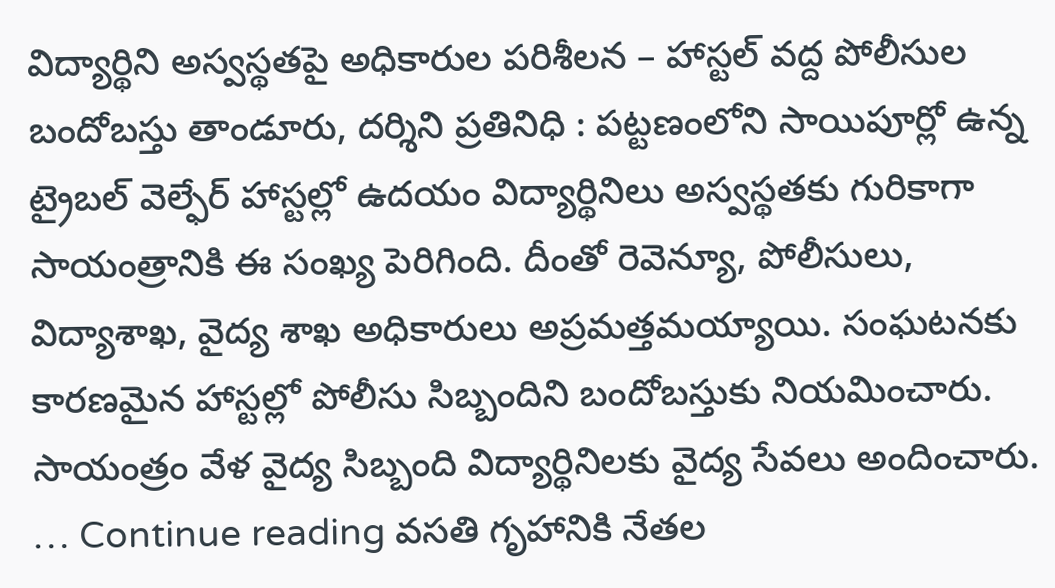విద్యార్థిని అస్వస్థతపై అధికారుల పరిశీలన – హాస్టల్ వద్ద పోలీసుల బందోబస్తు తాండూరు, దర్శిని ప్రతినిధి : పట్టణంలోని సాయిపూర్లో ఉన్న ట్రైబల్ వెల్ఫేర్ హాస్టల్లో ఉదయం విద్యార్థినిలు అస్వస్థతకు గురికాగా సాయంత్రానికి ఈ సంఖ్య పెరిగింది. దీంతో రెవెన్యూ, పోలీసులు, విద్యాశాఖ, వైద్య శాఖ అధికారులు అప్రమత్తమయ్యాయి. సంఘటనకు కారణమైన హాస్టల్లో పోలీసు సిబ్బందిని బందోబస్తుకు నియమించారు. సాయంత్రం వేళ వైద్య సిబ్బంది విద్యార్థినిలకు వైద్య సేవలు అందించారు. … Continue reading వసతి గృహానికి నేతల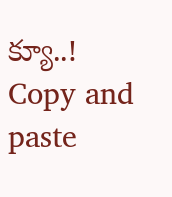క్యూ..!
Copy and paste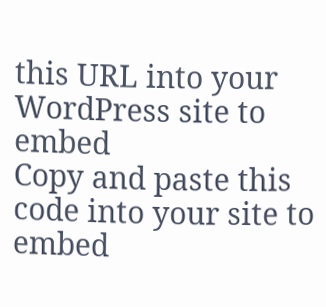this URL into your WordPress site to embed
Copy and paste this code into your site to embed